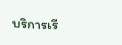บริการเรี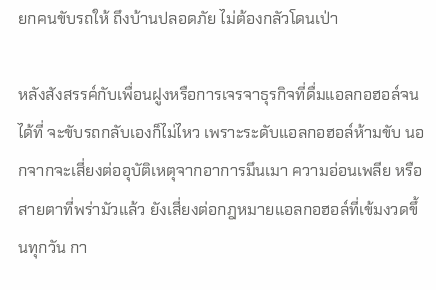ยกคนขับรถให้ ถึงบ้านปลอดภัย ไม่ต้องกลัวโดนเป่า

หลังสังสรรค์กับเพื่อนฝูงหรือการเจรจาธุรกิจที่ดื่มแอลกอฮอล์จนได้ที่ จะขับรถกลับเองก็ไม่ไหว เพราะระดับแอลกอฮอล์ห้ามขับ นอกจากจะเสี่ยงต่ออุบัติเหตุจากอาการมึนเมา ความอ่อนเพลีย หรือสายตาที่พร่ามัวแล้ว ยังเสี่ยงต่อกฎหมายแอลกอฮอล์ที่เข้มงวดขึ้นทุกวัน กา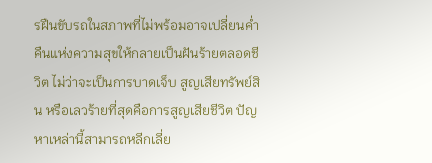รฝืนขับรถในสภาพที่ไม่พร้อมอาจเปลี่ยนค่ำคืนแห่งความสุขให้กลายเป็นฝันร้ายตลอดชีวิต ไม่ว่าจะเป็นการบาดเจ็บ สูญเสียทรัพย์สิน หรือเลวร้ายที่สุดคือการสูญเสียชีวิต ปัญหาเหล่านี้สามารถหลีกเลี่ย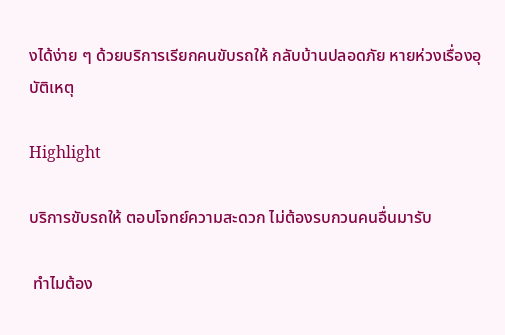งได้ง่าย ๆ ด้วยบริการเรียกคนขับรถให้ กลับบ้านปลอดภัย หายห่วงเรื่องอุบัติเหตุ

Highlight

บริการขับรถให้ ตอบโจทย์ความสะดวก ไม่ต้องรบกวนคนอื่นมารับ

 ทำไมต้อง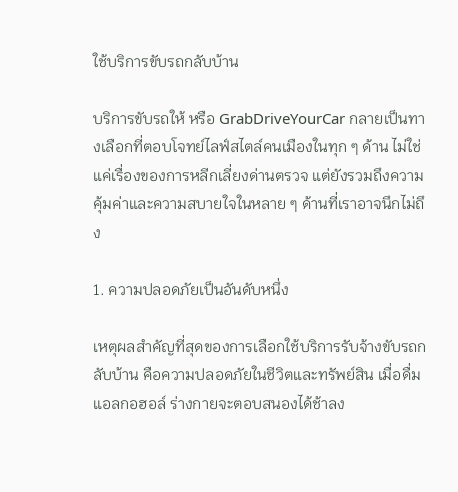ใช้บริการขับรถกลับบ้าน

บริการขับรถให้ หรือ GrabDriveYourCar กลายเป็นทางเลือกที่ตอบโจทย์ไลฟ์สไตล์คนเมืองในทุก ๆ ด้าน ไม่ใช่แค่เรื่องของการหลีกเลี่ยงด่านตรวจ แต่ยังรวมถึงความคุ้มค่าและความสบายใจในหลาย ๆ ด้านที่เราอาจนึกไม่ถึง

1. ความปลอดภัยเป็นอันดับหนึ่ง

เหตุผลสำคัญที่สุดของการเลือกใช้บริการรับจ้างขับรถกลับบ้าน คือความปลอดภัยในชีวิตและทรัพย์สิน เมื่อดื่มแอลกอฮอล์ ร่างกายจะตอบสนองได้ช้าลง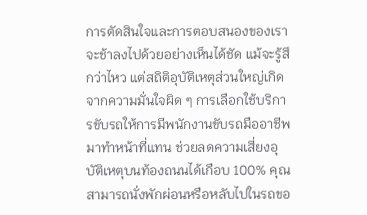การตัดสินใจและการตอบสนองของเราจะช้าลงไปด้วยอย่างเห็นได้ชัด แม้จะรู้สึกว่าไหว แต่สถิติอุบัติเหตุส่วนใหญ่เกิดจากความมั่นใจผิด ๆ การเลือกใช้บริการขับรถให้การมีพนักงานขับรถมืออาชีพมาทำหน้าที่แทน ช่วยลดความเสี่ยงอุบัติเหตุบนท้องถนนได้เกือบ 100% คุณสามารถนั่งพักผ่อนหรือหลับไปในรถขอ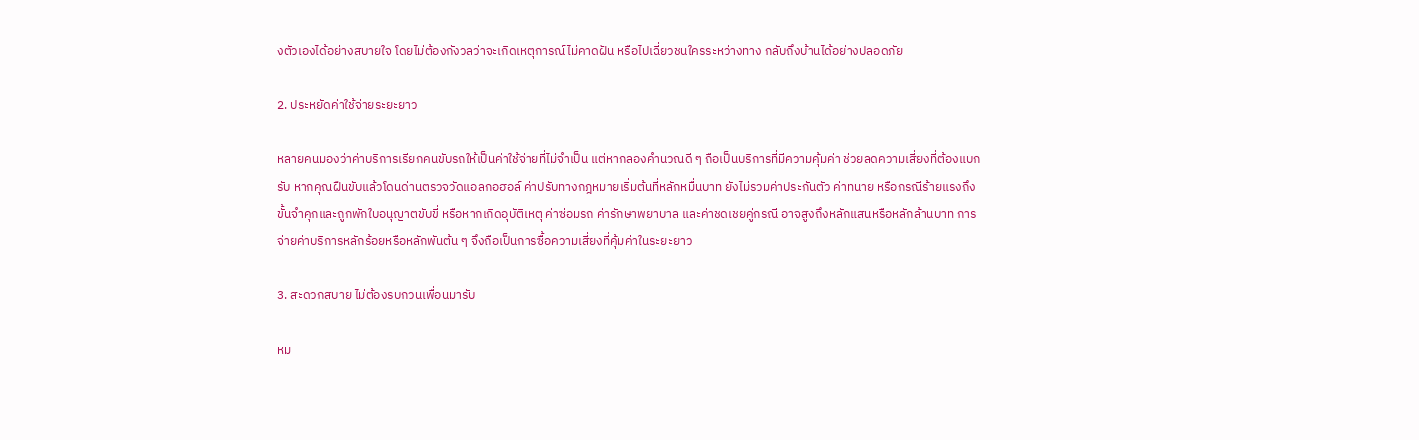งตัวเองได้อย่างสบายใจ โดยไม่ต้องกังวลว่าจะเกิดเหตุการณ์ไม่คาดฝัน หรือไปเฉี่ยวชนใครระหว่างทาง กลับถึงบ้านได้อย่างปลอดภัย

2. ประหยัดค่าใช้จ่ายระยะยาว

หลายคนมองว่าค่าบริการเรียกคนขับรถให้เป็นค่าใช้จ่ายที่ไม่จำเป็น แต่หากลองคำนวณดี ๆ ถือเป็นบริการที่มีความคุ้มค่า ช่วยลดความเสี่ยงที่ต้องแบกรับ หากคุณฝืนขับแล้วโดนด่านตรวจวัดแอลกอฮอล์ ค่าปรับทางกฎหมายเริ่มต้นที่หลักหมื่นบาท ยังไม่รวมค่าประกันตัว ค่าทนาย หรือกรณีร้ายแรงถึงขั้นจำคุกและถูกพักใบอนุญาตขับขี่ หรือหากเกิดอุบัติเหตุ ค่าซ่อมรถ ค่ารักษาพยาบาล และค่าชดเชยคู่กรณี อาจสูงถึงหลักแสนหรือหลักล้านบาท การจ่ายค่าบริการหลักร้อยหรือหลักพันต้น ๆ จึงถือเป็นการซื้อความเสี่ยงที่คุ้มค่าในระยะยาว

3. สะดวกสบาย ไม่ต้องรบกวนเพื่อนมารับ

หม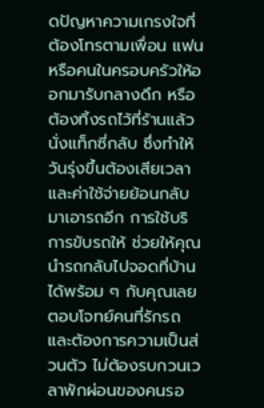ดปัญหาความเกรงใจที่ต้องโทรตามเพื่อน แฟน หรือคนในครอบครัวให้ออกมารับกลางดึก หรือต้องทิ้งรถไว้ที่ร้านแล้วนั่งแท็กซี่กลับ ซึ่งทำให้วันรุ่งขึ้นต้องเสียเวลาและค่าใช้จ่ายย้อนกลับมาเอารถอีก การใช้บริการขับรถให้ ช่วยให้คุณนำรถกลับไปจอดที่บ้านได้พร้อม ๆ กับคุณเลย ตอบโจทย์คนที่รักรถและต้องการความเป็นส่วนตัว ไม่ต้องรบกวนเวลาพักผ่อนของคนรอ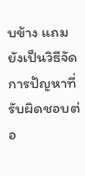บข้าง แถมยังเป็นวิธีจัดการปัญหาที่รับผิดชอบต่อ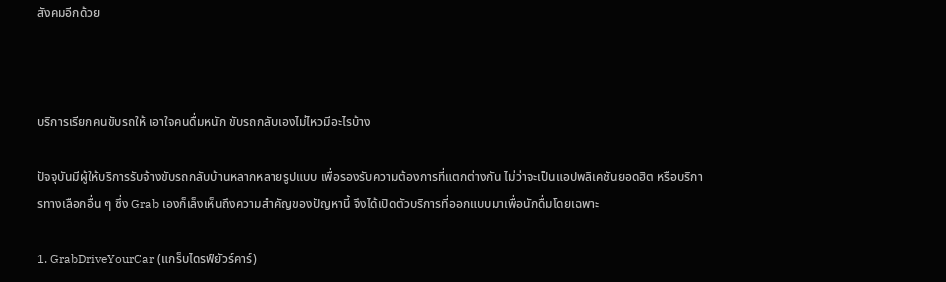สังคมอีกด้วย



บริการเรียกคนขับรถให้ เอาใจคนดื่มหนัก ขับรถกลับเองไม่ไหวมีอะไรบ้าง

ปัจจุบันมีผู้ให้บริการรับจ้างขับรถกลับบ้านหลากหลายรูปแบบ เพื่อรองรับความต้องการที่แตกต่างกัน ไม่ว่าจะเป็นแอปพลิเคชันยอดฮิต หรือบริการทางเลือกอื่น ๆ ซึ่ง Grab เองก็เล็งเห็นถึงความสำคัญของปัญหานี้ จึงได้เปิดตัวบริการที่ออกแบบมาเพื่อนักดื่มโดยเฉพาะ

1. GrabDriveYourCar (แกร็บไดรฟ์ยัวร์คาร์)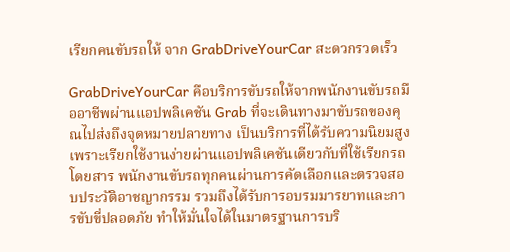เรียกคนขับรถให้ จาก GrabDriveYourCar สะดวกรวดเร็ว

GrabDriveYourCar คือบริการขับรถให้จากพนักงานขับรถมืออาชีพผ่านแอปพลิเคชัน Grab ที่จะเดินทางมาขับรถของคุณไปส่งถึงจุดหมายปลายทาง เป็นบริการที่ได้รับความนิยมสูงเพราะเรียกใช้งานง่ายผ่านแอปพลิเคชันเดียวกับที่ใช้เรียกรถโดยสาร พนักงานขับรถทุกคนผ่านการคัดเลือกและตรวจสอบประวัติอาชญากรรม รวมถึงได้รับการอบรมมารยาทและการขับขี่ปลอดภัย ทำให้มั่นใจได้ในมาตรฐานการบริ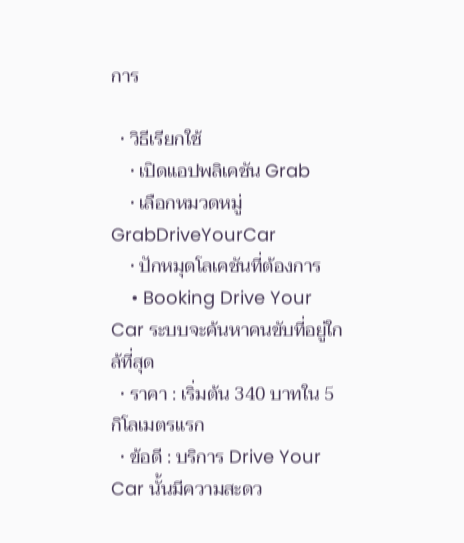การ

  • วิธีเรียกใช้
    • เปิดแอปพลิเคชัน Grab
    • เลือกหมวดหมู่ GrabDriveYourCar
    • ปักหมุดโลเคชันที่ต้องการ
    • Booking Drive Your Car ระบบจะค้นหาคนขับที่อยู่ใกล้ที่สุด
  • ราคา : เริ่มต้น 340 บาทใน 5 กิโลเมตรแรก
  • ข้อดี : บริการ Drive Your Car นั้นมีความสะดว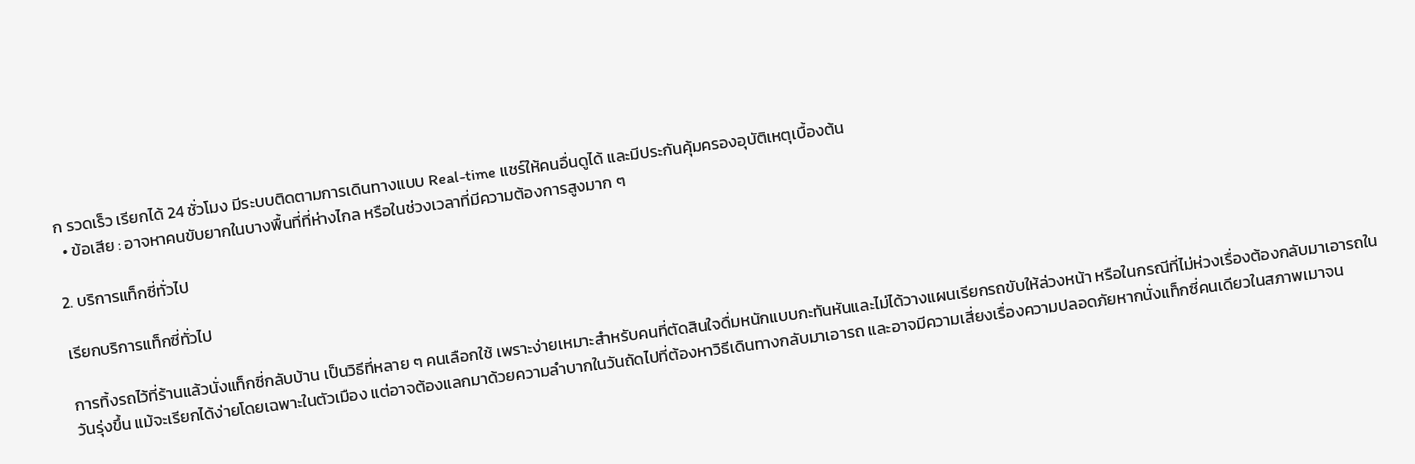ก รวดเร็ว เรียกได้ 24 ชั่วโมง มีระบบติดตามการเดินทางแบบ Real-time แชร์ให้คนอื่นดูได้ และมีประกันคุ้มครองอุบัติเหตุเบื้องต้น
  • ข้อเสีย : อาจหาคนขับยากในบางพื้นที่ที่ห่างไกล หรือในช่วงเวลาที่มีความต้องการสูงมาก ๆ

2. บริการแท็กซี่ทั่วไป

เรียกบริการแท็กซี่ทั่วไป

การทิ้งรถไว้ที่ร้านแล้วนั่งแท็กซี่กลับบ้าน เป็นวิธีที่หลาย ๆ คนเลือกใช้ เพราะง่ายเหมาะสำหรับคนที่ตัดสินใจดื่มหนักแบบกะทันหันและไม่ได้วางแผนเรียกรถขับให้ล่วงหน้า หรือในกรณีที่ไม่ห่วงเรื่องต้องกลับมาเอารถในวันรุ่งขึ้น แม้จะเรียกได้ง่ายโดยเฉพาะในตัวเมือง แต่อาจต้องแลกมาด้วยความลำบากในวันถัดไปที่ต้องหาวิธีเดินทางกลับมาเอารถ และอาจมีความเสี่ยงเรื่องความปลอดภัยหากนั่งแท็กซี่คนเดียวในสภาพเมาจน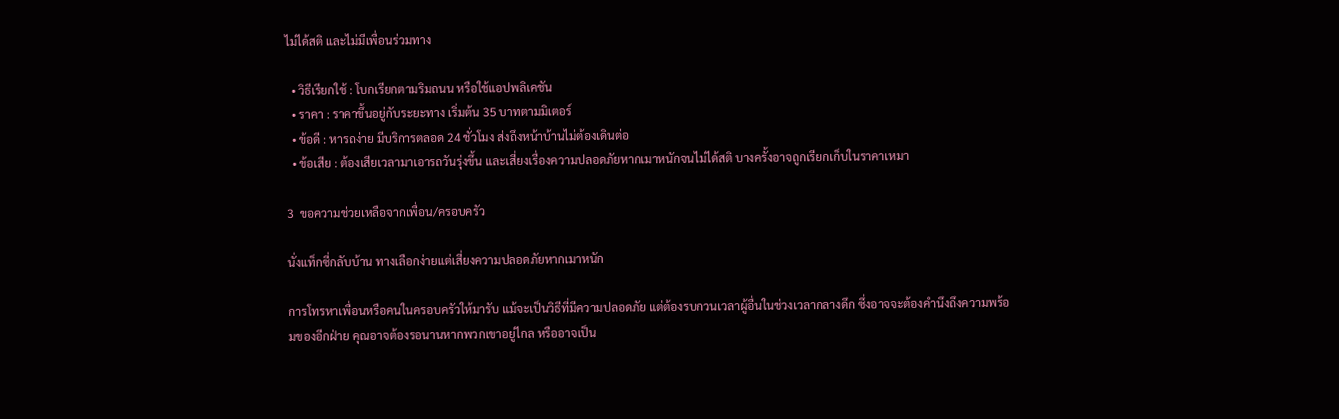ไม่ได้สติ และไม่มีเพื่อนร่วมทาง

  • วิธีเรียกใช้ : โบกเรียกตามริมถนน หรือใช้แอปพลิเคชัน
  • ราคา : ราคาขึ้นอยู่กับระยะทาง เริ่มต้น 35 บาทตามมิเตอร์
  • ข้อดี : หารถง่าย มีบริการตลอด 24 ชั่วโมง ส่งถึงหน้าบ้านไม่ต้องเดินต่อ
  • ข้อเสีย : ต้องเสียเวลามาเอารถวันรุ่งขึ้น และเสี่ยงเรื่องความปลอดภัยหากเมาหนักจนไม่ได้สติ บางครั้งอาจถูกเรียกเก็บในราคาเหมา

3  ขอความช่วยเหลือจากเพื่อน/ครอบครัว

นั่งแท็กซี่กลับบ้าน ทางเลือกง่ายแต่เสี่ยงความปลอดภัยหากเมาหนัก

การโทรหาเพื่อนหรือคนในครอบครัวให้มารับ แม้จะเป็นวิธีที่มีความปลอดภัย แต่ต้องรบกวนเวลาผู้อื่นในช่วงเวลากลางดึก ซึ่งอาจจะต้องคำนึงถึงความพร้อมของอีกฝ่าย คุณอาจต้องรอนานหากพวกเขาอยู่ไกล หรืออาจเป็น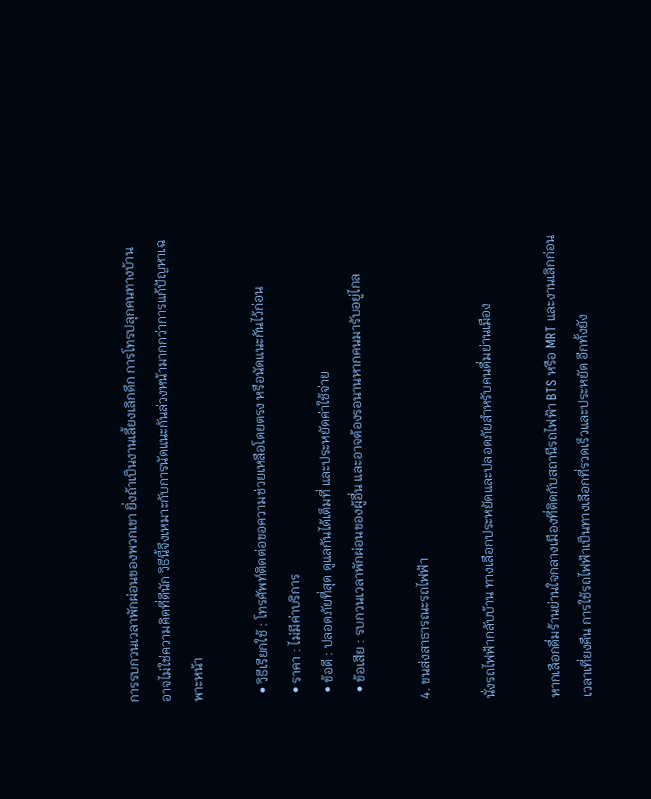การรบกวนเวลาพักผ่อนของพวกเขา ยิ่งถ้าเป็นงานเลี้ยงเลิกดึก การโทรปลุกคนทางบ้านอาจไม่ใช่ความคิดที่ดีนัก วิธีนี้จึงเหมาะกับการนัดแนะกันล่วงหน้ามากกว่าการแก้ปัญหาเฉพาะหน้า

  • วิธีเรียกใช้ : โทรศัพท์ติดต่อขอความช่วยเหลือโดยตรง หรือนัดแนะกันไว้ก่อน
  • ราคา : ไม่มีค่าบริการ
  • ข้อดี : ปลอดภัยที่สุด ดูแลกันได้เต็มที่ และประหยัดค่าใช้จ่าย
  • ข้อเสีย : รบกวนเวลาพักผ่อนของผู้อื่น และอาจต้องรอนานหากคนมารับอยู่ไกล

4. ขนส่งสาธารณะรถไฟฟ้า

นั่งรถไฟฟ้ากลับบ้าน ทางเลือกประหยัดและปลอดภัยสำหรับคนดื่มย่านเมือง

หากเลือกดื่มร้านย่านใจกลางเมืองที่ติดกับสถานีรถไฟฟ้า BTS หรือ MRT และงานเลิกก่อนเวลาเที่ยงคืน การใช้รถไฟฟ้าเป็นทางเลือกที่รวดเร็วและประหยัด อีกทั้งยัง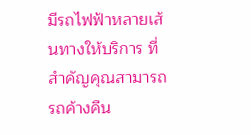มีรถไฟฟ้าหลายเส้นทางให้บริการ ที่สำคัญคุณสามารถรถค้างคืน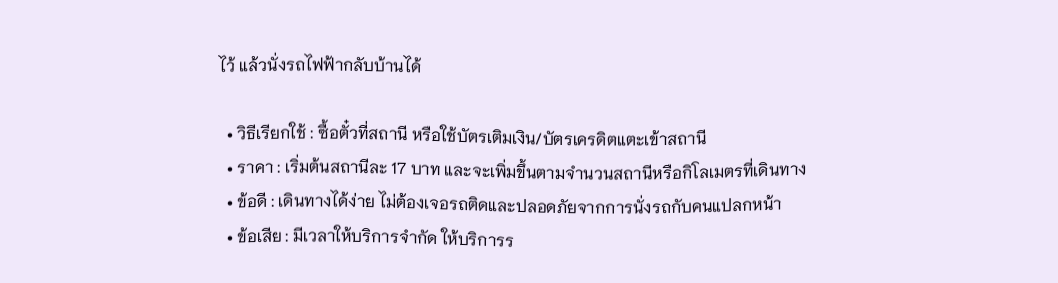ไว้ แล้วนั่งรถไฟฟ้ากลับบ้านได้

  • วิธีเรียกใช้ : ซื้อตั๋วที่สถานี หรือใช้บัตรเติมเงิน/บัตรเครดิตแตะเข้าสถานี
  • ราคา : เริ่มต้นสถานีละ 17 บาท และจะเพิ่มขึ้นตามจำนวนสถานีหรือกิโลเมตรที่เดินทาง
  • ข้อดี : เดินทางได้ง่าย ไม่ต้องเจอรถติดและปลอดภัยจากการนั่งรถกับคนแปลกหน้า
  • ข้อเสีย : มีเวลาให้บริการจำกัด ให้บริการร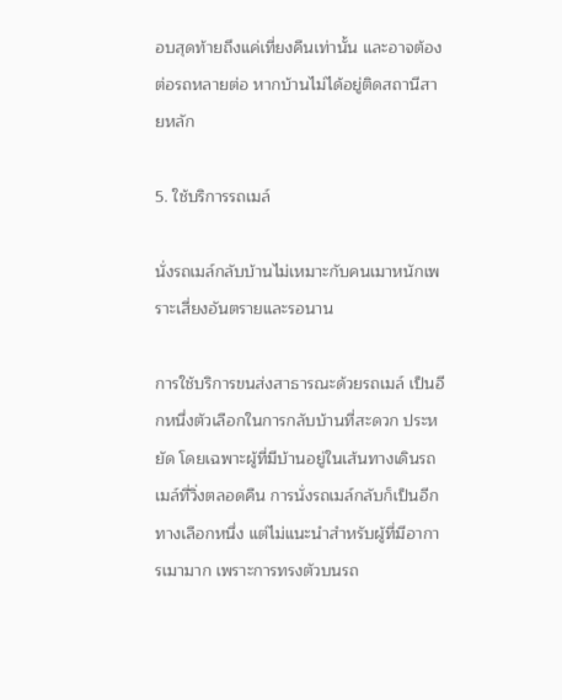อบสุดท้ายถึงแค่เที่ยงคืนเท่านั้น และอาจต้องต่อรถหลายต่อ หากบ้านไม่ได้อยู่ติดสถานีสายหลัก

5. ใช้บริการรถเมล์

นั่งรถเมล์กลับบ้านไม่เหมาะกับคนเมาหนักเพราะเสี่ยงอันตรายและรอนาน

การใช้บริการขนส่งสาธารณะด้วยรถเมล์ เป็นอีกหนึ่งตัวเลือกในการกลับบ้านที่สะดวก ประหยัด โดยเฉพาะผู้ที่มีบ้านอยู่ในเส้นทางเดินรถเมล์ที่วิ่งตลอดคืน การนั่งรถเมล์กลับก็เป็นอีกทางเลือกหนึ่ง แต่ไม่แนะนำสำหรับผู้ที่มีอาการเมามาก เพราะการทรงตัวบนรถ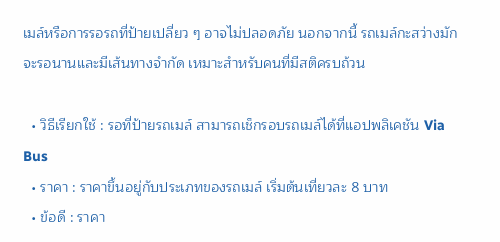เมล์หรือการรอรถที่ป้ายเปลี่ยว ๆ อาจไม่ปลอดภัย นอกจากนี้ รถเมล์กะสว่างมักจะรอนานและมีเส้นทางจำกัด เหมาะสำหรับคนที่มีสติครบถ้วน

  • วิธีเรียกใช้ : รอที่ป้ายรถเมล์ สามารถเช็กรอบรถเมล์ได้ที่แอปพลิเคชัน Via Bus
  • ราคา : ราคาขึ้นอยู่กับประเภทของรถเมล์ เริ่มต้นเที่ยวละ 8 บาท
  • ข้อดี : ราคา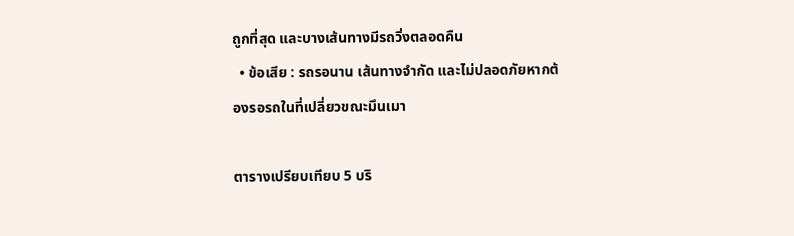ถูกที่สุด และบางเส้นทางมีรถวิ่งตลอดคืน
  • ข้อเสีย : รถรอนาน เส้นทางจำกัด และไม่ปลอดภัยหากต้องรอรถในที่เปลี่ยวขณะมึนเมา

ตารางเปรียบเทียบ 5 บริ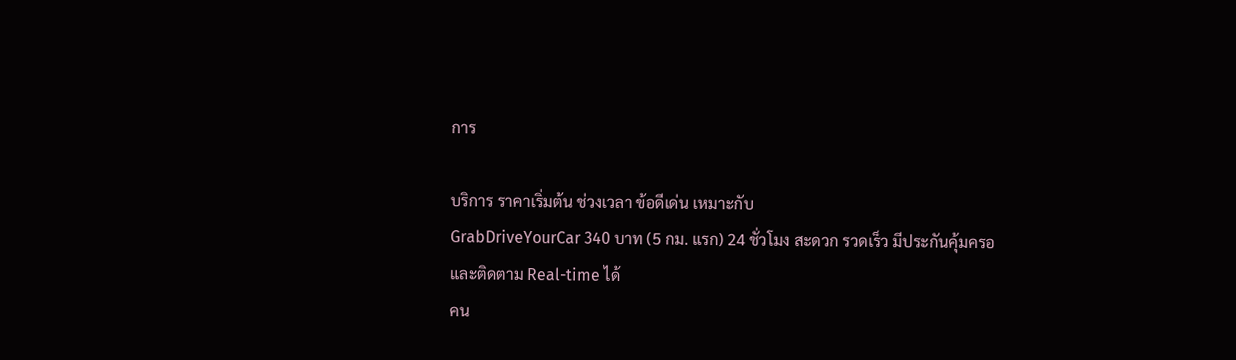การ

บริการ ราคาเริ่มต้น ช่วงเวลา ข้อดีเด่น เหมาะกับ
GrabDriveYourCar 340 บาท (5 กม. แรก) 24 ชั่วโมง สะดวก รวดเร็ว มีประกันคุ้มครอ
และติดตาม Real-time ได้
คน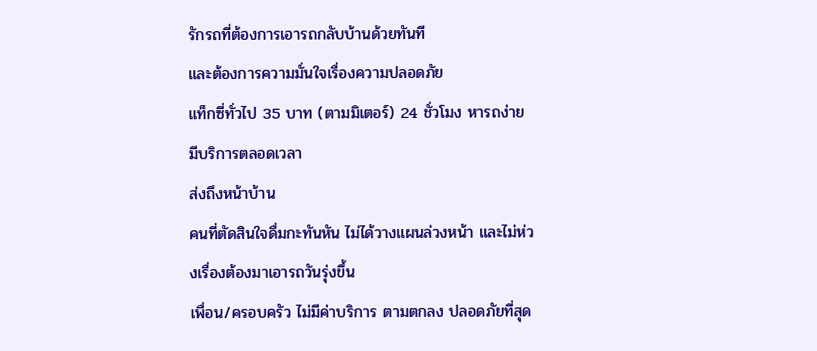รักรถที่ต้องการเอารถกลับบ้านด้วยทันที
และต้องการความมั่นใจเรื่องความปลอดภัย
แท็กซี่ทั่วไป 35 บาท (ตามมิเตอร์) 24 ชั่วโมง หารถง่าย มีบริการตลอดเวลา
ส่งถึงหน้าบ้าน
คนที่ตัดสินใจดื่มกะทันหัน ไม่ได้วางแผนล่วงหน้า และไม่ห่วงเรื่องต้องมาเอารถวันรุ่งขึ้น
เพื่อน/ครอบครัว ไม่มีค่าบริการ ตามตกลง ปลอดภัยที่สุด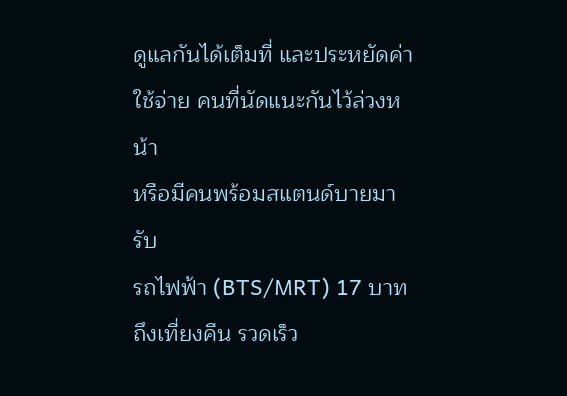ดูแลกันได้เต็มที่ และประหยัดค่าใช้จ่าย คนที่นัดแนะกันไว้ล่วงหน้า
หรือมีคนพร้อมสแตนด์บายมารับ
รถไฟฟ้า (BTS/MRT) 17 บาท ถึงเที่ยงคืน รวดเร็ว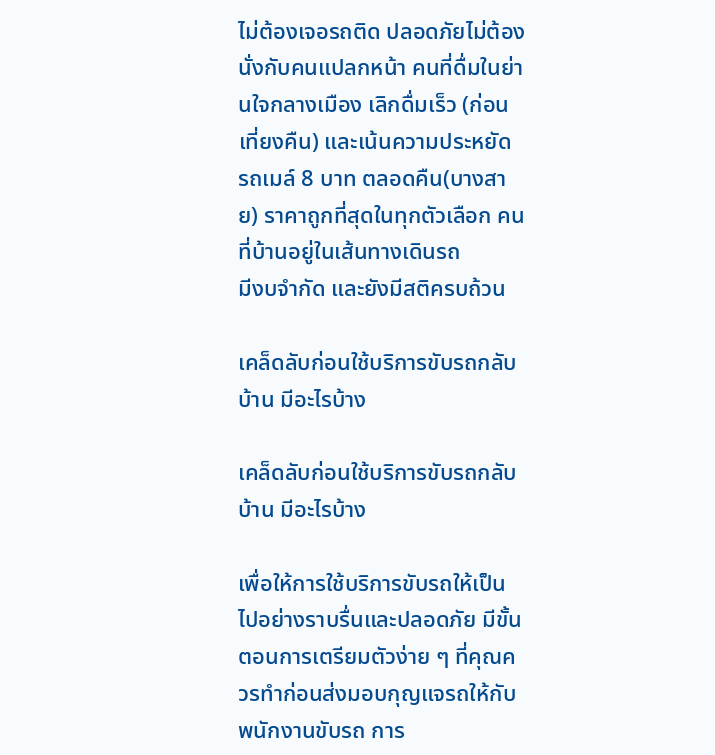ไม่ต้องเจอรถติด ปลอดภัยไม่ต้องนั่งกับคนแปลกหน้า คนที่ดื่มในย่านใจกลางเมือง เลิกดื่มเร็ว (ก่อนเที่ยงคืน) และเน้นความประหยัด
รถเมล์ 8 บาท ตลอดคืน(บางสาย) ราคาถูกที่สุดในทุกตัวเลือก คนที่บ้านอยู่ในเส้นทางเดินรถ
มีงบจำกัด และยังมีสติครบถ้วน

เคล็ดลับก่อนใช้บริการขับรถกลับบ้าน มีอะไรบ้าง

เคล็ดลับก่อนใช้บริการขับรถกลับบ้าน มีอะไรบ้าง

เพื่อให้การใช้บริการขับรถให้เป็นไปอย่างราบรื่นและปลอดภัย มีขั้นตอนการเตรียมตัวง่าย ๆ ที่คุณควรทำก่อนส่งมอบกุญแจรถให้กับพนักงานขับรถ การ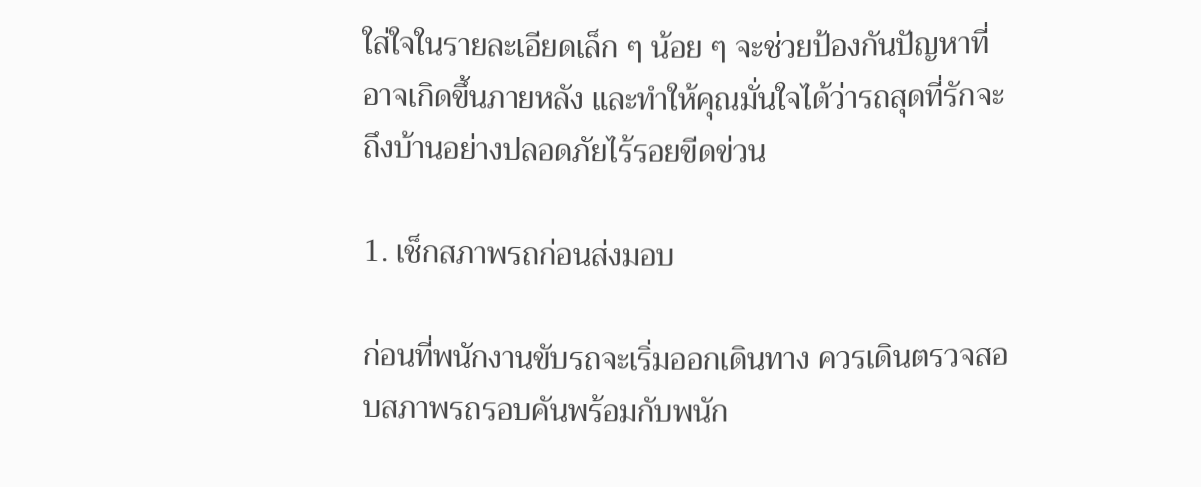ใส่ใจในรายละเอียดเล็ก ๆ น้อย ๆ จะช่วยป้องกันปัญหาที่อาจเกิดขึ้นภายหลัง และทำให้คุณมั่นใจได้ว่ารถสุดที่รักจะถึงบ้านอย่างปลอดภัยไร้รอยขีดข่วน

1. เช็กสภาพรถก่อนส่งมอบ

ก่อนที่พนักงานขับรถจะเริ่มออกเดินทาง ควรเดินตรวจสอบสภาพรถรอบคันพร้อมกับพนัก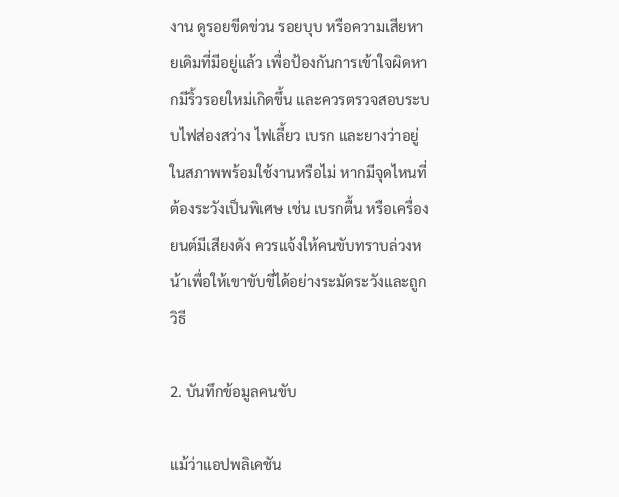งาน ดูรอยขีดข่วน รอยบุบ หรือความเสียหายเดิมที่มีอยู่แล้ว เพื่อป้องกันการเข้าใจผิดหากมีริ้วรอยใหม่เกิดขึ้น และควรตรวจสอบระบบไฟส่องสว่าง ไฟเลี้ยว เบรก และยางว่าอยู่ในสภาพพร้อมใช้งานหรือไม่ หากมีจุดไหนที่ต้องระวังเป็นพิเศษ เช่น เบรกตื้น หรือเครื่องยนต์มีเสียงดัง ควรแจ้งให้คนขับทราบล่วงหน้าเพื่อให้เขาขับขี่ได้อย่างระมัดระวังและถูกวิธี

2. บันทึกข้อมูลคนขับ

แม้ว่าแอปพลิเคชัน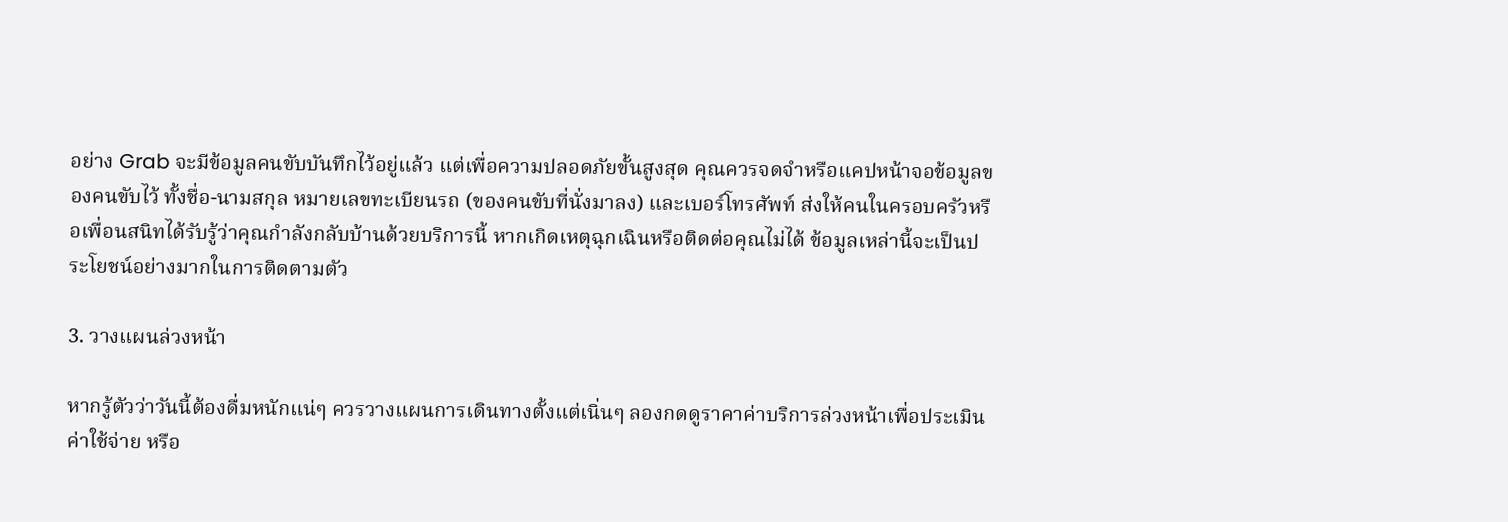อย่าง Grab จะมีข้อมูลคนขับบันทึกไว้อยู่แล้ว แต่เพื่อความปลอดภัยขั้นสูงสุด คุณควรจดจำหรือแคปหน้าจอข้อมูลของคนขับไว้ ทั้งชื่อ-นามสกุล หมายเลขทะเบียนรถ (ของคนขับที่นั่งมาลง) และเบอร์โทรศัพท์ ส่งให้คนในครอบครัวหรือเพื่อนสนิทได้รับรู้ว่าคุณกำลังกลับบ้านด้วยบริการนี้ หากเกิดเหตุฉุกเฉินหรือติดต่อคุณไม่ได้ ข้อมูลเหล่านี้จะเป็นประโยชน์อย่างมากในการติดตามตัว

3. วางแผนล่วงหน้า

หากรู้ตัวว่าวันนี้ต้องดื่มหนักแน่ๆ ควรวางแผนการเดินทางตั้งแต่เนิ่นๆ ลองกดดูราคาค่าบริการล่วงหน้าเพื่อประเมินค่าใช้จ่าย หรือ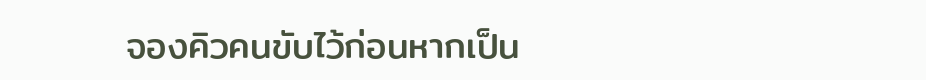จองคิวคนขับไว้ก่อนหากเป็น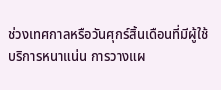ช่วงเทศกาลหรือวันศุกร์สิ้นเดือนที่มีผู้ใช้บริการหนาแน่น การวางแผ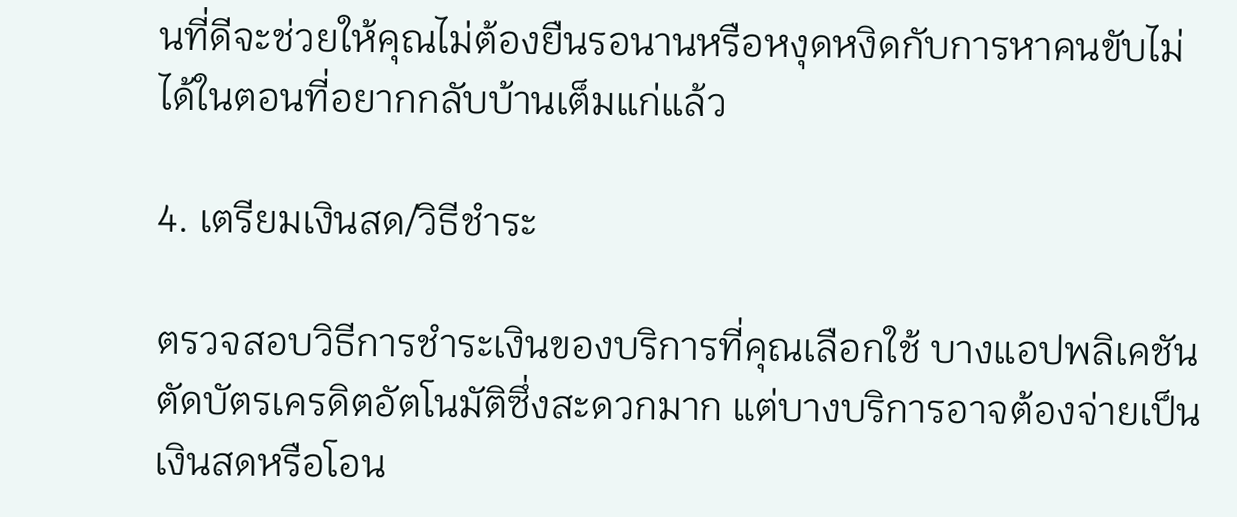นที่ดีจะช่วยให้คุณไม่ต้องยืนรอนานหรือหงุดหงิดกับการหาคนขับไม่ได้ในตอนที่อยากกลับบ้านเต็มแก่แล้ว

4. เตรียมเงินสด/วิธีชำระ

ตรวจสอบวิธีการชำระเงินของบริการที่คุณเลือกใช้ บางแอปพลิเคชันตัดบัตรเครดิตอัตโนมัติซึ่งสะดวกมาก แต่บางบริการอาจต้องจ่ายเป็นเงินสดหรือโอน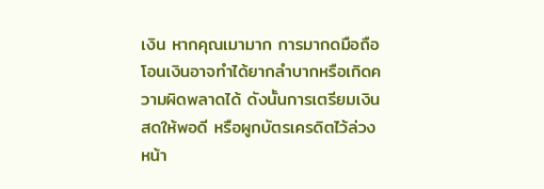เงิน หากคุณเมามาก การมากดมือถือโอนเงินอาจทำได้ยากลำบากหรือเกิดความผิดพลาดได้ ดังนั้นการเตรียมเงินสดให้พอดี หรือผูกบัตรเครดิตไว้ล่วงหน้า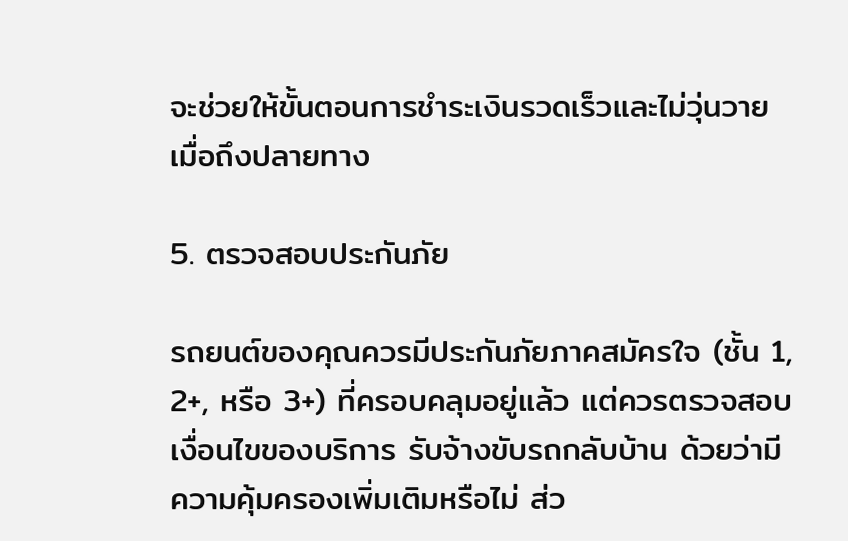จะช่วยให้ขั้นตอนการชำระเงินรวดเร็วและไม่วุ่นวายเมื่อถึงปลายทาง

5. ตรวจสอบประกันภัย

รถยนต์ของคุณควรมีประกันภัยภาคสมัครใจ (ชั้น 1, 2+, หรือ 3+) ที่ครอบคลุมอยู่แล้ว แต่ควรตรวจสอบเงื่อนไขของบริการ รับจ้างขับรถกลับบ้าน ด้วยว่ามีความคุ้มครองเพิ่มเติมหรือไม่ ส่ว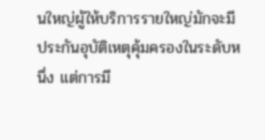นใหญ่ผู้ให้บริการรายใหญ่มักจะมีประกันอุบัติเหตุคุ้มครองในระดับหนึ่ง แต่การมี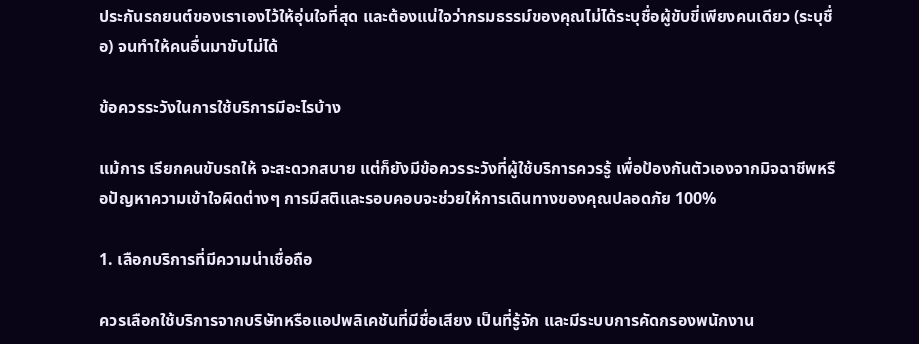ประกันรถยนต์ของเราเองไว้ให้อุ่นใจที่สุด และต้องแน่ใจว่ากรมธรรม์ของคุณไม่ได้ระบุชื่อผู้ขับขี่เพียงคนเดียว (ระบุชื่อ) จนทำให้คนอื่นมาขับไม่ได้

ข้อควรระวังในการใช้บริการมีอะไรบ้าง

แม้การ เรียกคนขับรถให้ จะสะดวกสบาย แต่ก็ยังมีข้อควรระวังที่ผู้ใช้บริการควรรู้ เพื่อป้องกันตัวเองจากมิจฉาชีพหรือปัญหาความเข้าใจผิดต่างๆ การมีสติและรอบคอบจะช่วยให้การเดินทางของคุณปลอดภัย 100%

1. เลือกบริการที่มีความน่าเชื่อถือ

ควรเลือกใช้บริการจากบริษัทหรือแอปพลิเคชันที่มีชื่อเสียง เป็นที่รู้จัก และมีระบบการคัดกรองพนักงาน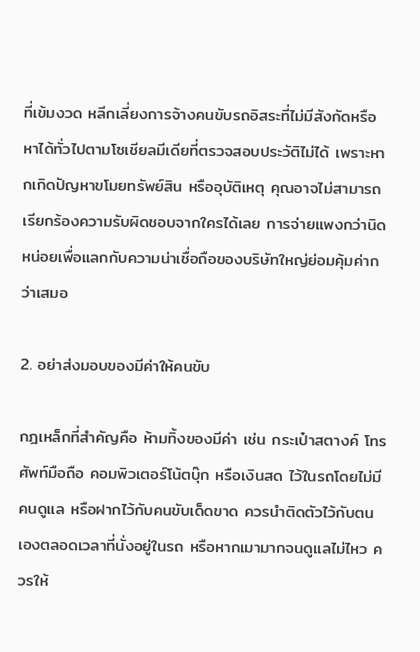ที่เข้มงวด หลีกเลี่ยงการจ้างคนขับรถอิสระที่ไม่มีสังกัดหรือหาได้ทั่วไปตามโซเชียลมีเดียที่ตรวจสอบประวัติไม่ได้ เพราะหากเกิดปัญหาขโมยทรัพย์สิน หรืออุบัติเหตุ คุณอาจไม่สามารถเรียกร้องความรับผิดชอบจากใครได้เลย การจ่ายแพงกว่านิดหน่อยเพื่อแลกกับความน่าเชื่อถือของบริษัทใหญ่ย่อมคุ้มค่ากว่าเสมอ

2. อย่าส่งมอบของมีค่าให้คนขับ

กฎเหล็กที่สำคัญคือ ห้ามทิ้งของมีค่า เช่น กระเป๋าสตางค์ โทรศัพท์มือถือ คอมพิวเตอร์โน้ตบุ๊ก หรือเงินสด ไว้ในรถโดยไม่มีคนดูแล หรือฝากไว้กับคนขับเด็ดขาด ควรนำติดตัวไว้กับตนเองตลอดเวลาที่นั่งอยู่ในรถ หรือหากเมามากจนดูแลไม่ไหว ควรให้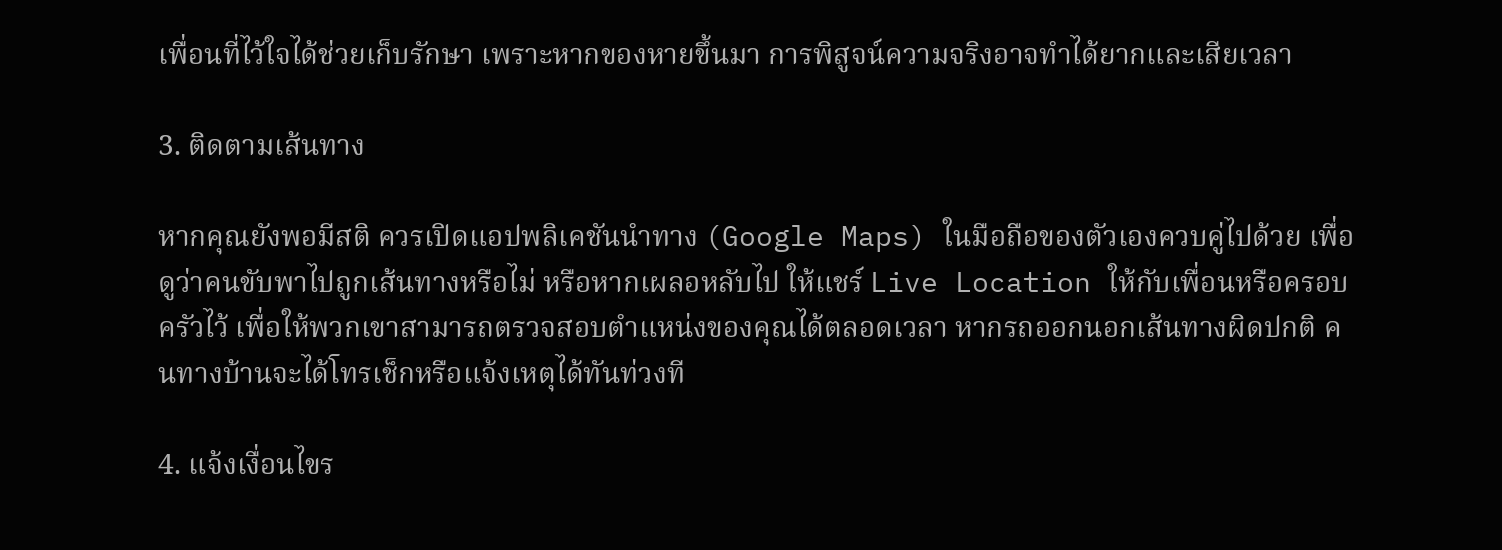เพื่อนที่ไว้ใจได้ช่วยเก็บรักษา เพราะหากของหายขึ้นมา การพิสูจน์ความจริงอาจทำได้ยากและเสียเวลา

3. ติดตามเส้นทาง

หากคุณยังพอมีสติ ควรเปิดแอปพลิเคชันนำทาง (Google Maps) ในมือถือของตัวเองควบคู่ไปด้วย เพื่อดูว่าคนขับพาไปถูกเส้นทางหรือไม่ หรือหากเผลอหลับไป ให้แชร์ Live Location ให้กับเพื่อนหรือครอบครัวไว้ เพื่อให้พวกเขาสามารถตรวจสอบตำแหน่งของคุณได้ตลอดเวลา หากรถออกนอกเส้นทางผิดปกติ คนทางบ้านจะได้โทรเช็กหรือแจ้งเหตุได้ทันท่วงที

4. แจ้งเงื่อนไขร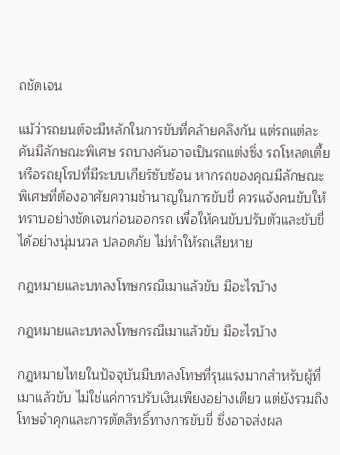ถชัดเจน

แม้ว่ารถยนต์จะมีหลักในการขับที่คล้ายคลึงกัน แต่รถแต่ละคันมีลักษณะพิเศษ รถบางคันอาจเป็นรถแต่งซิ่ง รถโหลดเตี้ย หรือรถยุโรปที่มีระบบเกียร์ซับซ้อน หากรถของคุณมีลักษณะพิเศษที่ต้องอาศัยความชำนาญในการขับขี่ ควรแจ้งคนขับให้ทราบอย่างชัดเจนก่อนออกรถ เพื่อให้คนขับปรับตัวและขับขี่ได้อย่างนุ่มนวล ปลอดภัย ไม่ทำให้รถเสียหาย

กฎหมายและบทลงโทษกรณีเมาแล้วขับ มีอะไรบ้าง

กฎหมายและบทลงโทษกรณีเมาแล้วขับ มีอะไรบ้าง

กฎหมายไทยในปัจจุบันมีบทลงโทษที่รุนแรงมากสำหรับผู้ที่เมาแล้วขับ ไม่ใช่แค่การปรับเงินเพียงอย่างเดียว แต่ยังรวมถึงโทษจำคุกและการตัดสิทธิ์ทางการขับขี่ ซึ่งอาจส่งผล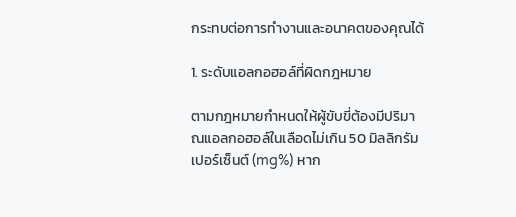กระทบต่อการทำงานและอนาคตของคุณได้

1. ระดับแอลกอฮอล์ที่ผิดกฎหมาย

ตามกฎหมายกำหนดให้ผู้ขับขี่ต้องมีปริมาณแอลกอฮอล์ในเลือดไม่เกิน 50 มิลลิกรัมเปอร์เซ็นต์ (mg%) หาก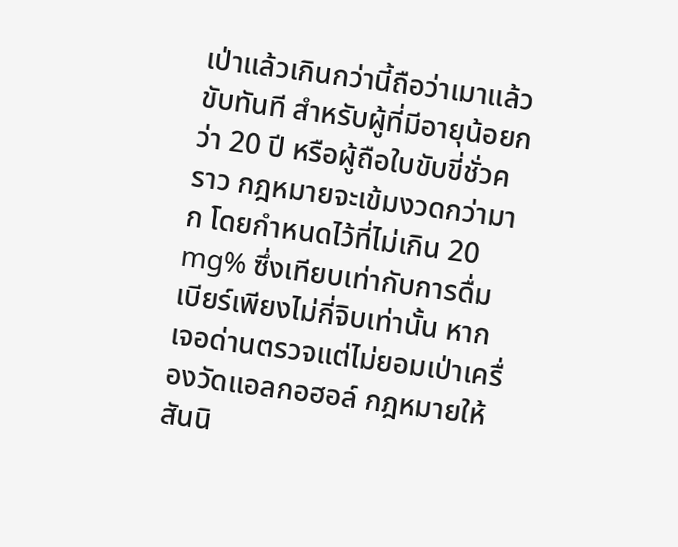เป่าแล้วเกินกว่านี้ถือว่าเมาแล้วขับทันที สำหรับผู้ที่มีอายุน้อยกว่า 20 ปี หรือผู้ถือใบขับขี่ชั่วคราว กฎหมายจะเข้มงวดกว่ามาก โดยกำหนดไว้ที่ไม่เกิน 20 mg% ซึ่งเทียบเท่ากับการดื่มเบียร์เพียงไม่กี่จิบเท่านั้น หากเจอด่านตรวจแต่ไม่ยอมเป่าเครื่องวัดแอลกอฮอล์ กฎหมายให้สันนิ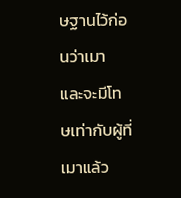ษฐานไว้ก่อนว่าเมา และจะมีโทษเท่ากับผู้ที่เมาแล้ว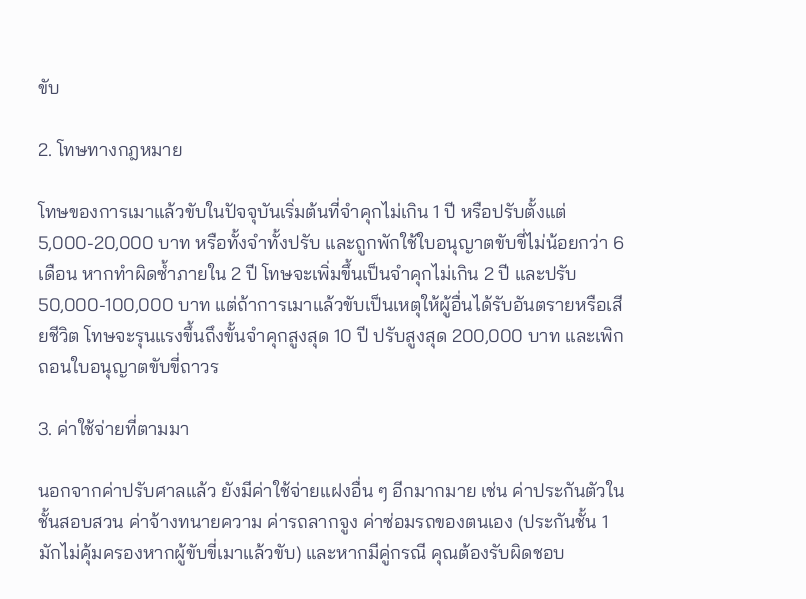ขับ

2. โทษทางกฎหมาย

โทษของการเมาแล้วขับในปัจจุบันเริ่มต้นที่จำคุกไม่เกิน 1 ปี หรือปรับตั้งแต่ 5,000-20,000 บาท หรือทั้งจำทั้งปรับ และถูกพักใช้ใบอนุญาตขับขี่ไม่น้อยกว่า 6 เดือน หากทำผิดซ้ำภายใน 2 ปี โทษจะเพิ่มขึ้นเป็นจำคุกไม่เกิน 2 ปี และปรับ 50,000-100,000 บาท แต่ถ้าการเมาแล้วขับเป็นเหตุให้ผู้อื่นได้รับอันตรายหรือเสียชีวิต โทษจะรุนแรงขึ้นถึงขั้นจำคุกสูงสุด 10 ปี ปรับสูงสุด 200,000 บาท และเพิกถอนใบอนุญาตขับขี่ถาวร

3. ค่าใช้จ่ายที่ตามมา

นอกจากค่าปรับศาลแล้ว ยังมีค่าใช้จ่ายแฝงอื่น ๆ อีกมากมาย เช่น ค่าประกันตัวในชั้นสอบสวน ค่าจ้างทนายความ ค่ารถลากจูง ค่าซ่อมรถของตนเอง (ประกันชั้น 1 มักไม่คุ้มครองหากผู้ขับขี่เมาแล้วขับ) และหากมีคู่กรณี คุณต้องรับผิดชอบ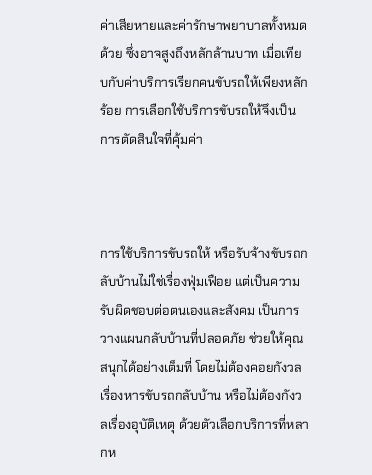ค่าเสียหายและค่ารักษาพยาบาลทั้งหมดด้วย ซึ่งอาจสูงถึงหลักล้านบาท เมื่อเทียบกับค่าบริการเรียกคนขับรถให้เพียงหลักร้อย การเลือกใช้บริการขับรถให้จึงเป็นการตัดสินใจที่คุ้มค่า



การใช้บริการขับรถให้ หรือรับจ้างขับรถกลับบ้านไม่ใช่เรื่องฟุ่มเฟือย แต่เป็นความรับผิดชอบต่อตนเองและสังคม เป็นการวางแผนกลับบ้านที่ปลอดภัย ช่วยให้คุณสนุกได้อย่างเต็มที่ โดยไม่ต้องคอยกังวลเรื่องหารขับรถกลับบ้าน หรือไม่ต้องกังวลเรื่องอุบัติเหตุ ด้วยตัวเลือกบริการที่หลากห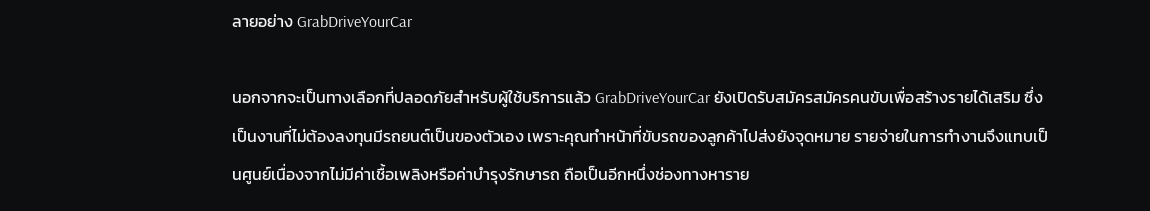ลายอย่าง GrabDriveYourCar

นอกจากจะเป็นทางเลือกที่ปลอดภัยสำหรับผู้ใช้บริการแล้ว GrabDriveYourCar ยังเปิดรับสมัครสมัครคนขับเพื่อสร้างรายได้เสริม ซึ่งเป็นงานที่ไม่ต้องลงทุนมีรถยนต์เป็นของตัวเอง เพราะคุณทำหน้าที่ขับรถของลูกค้าไปส่งยังจุดหมาย รายจ่ายในการทำงานจึงแทบเป็นศูนย์เนื่องจากไม่มีค่าเชื้อเพลิงหรือค่าบำรุงรักษารถ ถือเป็นอีกหนึ่งช่องทางหาราย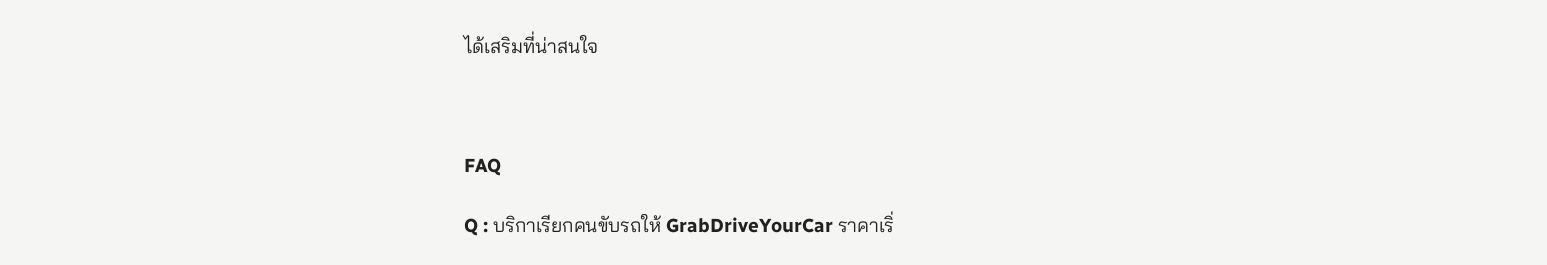ได้เสริมที่น่าสนใจ



FAQ

Q : บริกาเรียกคนขับรถให้ GrabDriveYourCar ราคาเริ่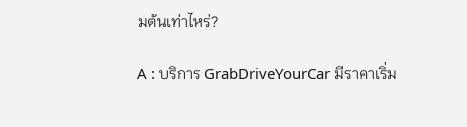มต้นเท่าไหร่?

A : บริการ GrabDriveYourCar มีราคาเริ่ม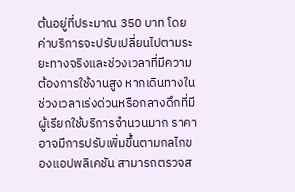ต้นอยู่ที่ประมาณ 350 บาท โดยค่าบริการจะปรับเปลี่ยนไปตามระยะทางจริงและช่วงเวลาที่มีความต้องการใช้งานสูง หากเดินทางในช่วงเวลาเร่งด่วนหรือกลางดึกที่มีผู้เรียกใช้บริการจำนวนมาก ราคาอาจมีการปรับเพิ่มขึ้นตามกลไกของแอปพลิเคชัน สามารถตรวจส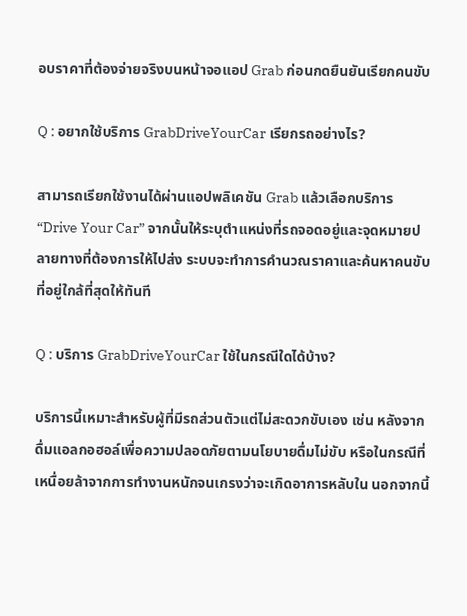อบราคาที่ต้องจ่ายจริงบนหน้าจอแอป Grab ก่อนกดยืนยันเรียกคนขับ

Q : อยากใช้บริการ GrabDriveYourCar เรียกรถอย่างไร?

สามารถเรียกใช้งานได้ผ่านแอปพลิเคชัน Grab แล้วเลือกบริการ “Drive Your Car” จากนั้นให้ระบุตำแหน่งที่รถจอดอยู่และจุดหมายปลายทางที่ต้องการให้ไปส่ง ระบบจะทำการคำนวณราคาและค้นหาคนขับที่อยู่ใกล้ที่สุดให้ทันที

Q : บริการ GrabDriveYourCar ใช้ในกรณีใดได้บ้าง?

บริการนี้เหมาะสำหรับผู้ที่มีรถส่วนตัวแต่ไม่สะดวกขับเอง เช่น หลังจากดื่มแอลกอฮอล์เพื่อความปลอดภัยตามนโยบายดื่มไม่ขับ หรือในกรณีที่เหนื่อยล้าจากการทำงานหนักจนเกรงว่าจะเกิดอาการหลับใน นอกจากนี้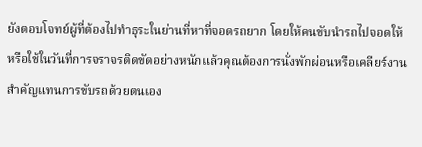ยังตอบโจทย์ผู้ที่ต้องไปทำธุระในย่านที่หาที่จอดรถยาก โดยให้คนขับนำรถไปจอดให้ หรือใช้ในวันที่การจราจรติดขัดอย่างหนักแล้วคุณต้องการนั่งพักผ่อนหรือเคลียร์งานสำคัญแทนการขับรถด้วยตนเอง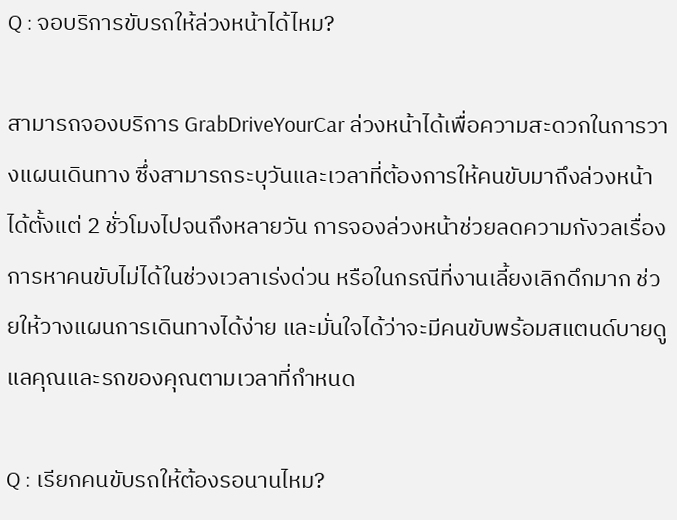Q : จอบริการขับรถให้ล่วงหน้าได้ไหม?

สามารถจองบริการ GrabDriveYourCar ล่วงหน้าได้เพื่อความสะดวกในการวางแผนเดินทาง ซึ่งสามารถระบุวันและเวลาที่ต้องการให้คนขับมาถึงล่วงหน้าได้ตั้งแต่ 2 ชั่วโมงไปจนถึงหลายวัน การจองล่วงหน้าช่วยลดความกังวลเรื่องการหาคนขับไม่ได้ในช่วงเวลาเร่งด่วน หรือในกรณีที่งานเลี้ยงเลิกดึกมาก ช่วยให้วางแผนการเดินทางได้ง่าย และมั่นใจได้ว่าจะมีคนขับพร้อมสแตนด์บายดูแลคุณและรถของคุณตามเวลาที่กำหนด

Q : เรียกคนขับรถให้ต้องรอนานไหม?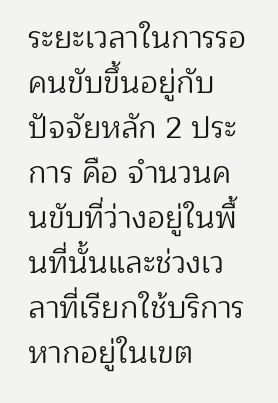ระยะเวลาในการรอคนขับขึ้นอยู่กับปัจจัยหลัก 2 ประการ คือ จำนวนคนขับที่ว่างอยู่ในพื้นที่นั้นและช่วงเวลาที่เรียกใช้บริการ หากอยู่ในเขต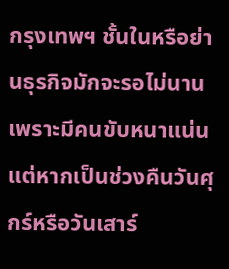กรุงเทพฯ ชั้นในหรือย่านธุรกิจมักจะรอไม่นานเพราะมีคนขับหนาแน่น แต่หากเป็นช่วงคืนวันศุกร์หรือวันเสาร์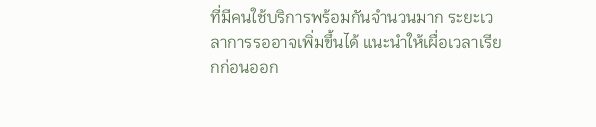ที่มีคนใช้บริการพร้อมกันจำนวนมาก ระยะเวลาการรออาจเพิ่มขึ้นได้ แนะนำให้เผื่อเวลาเรียกก่อนออก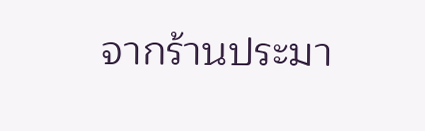จากร้านประมา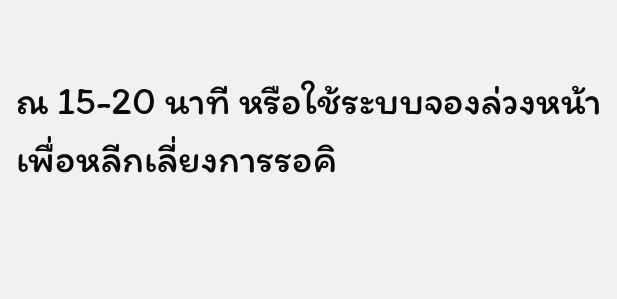ณ 15-20 นาที หรือใช้ระบบจองล่วงหน้าเพื่อหลีกเลี่ยงการรอคิ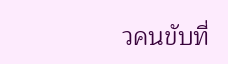วคนขับที่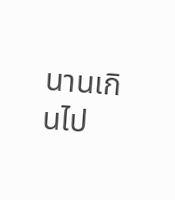นานเกินไป